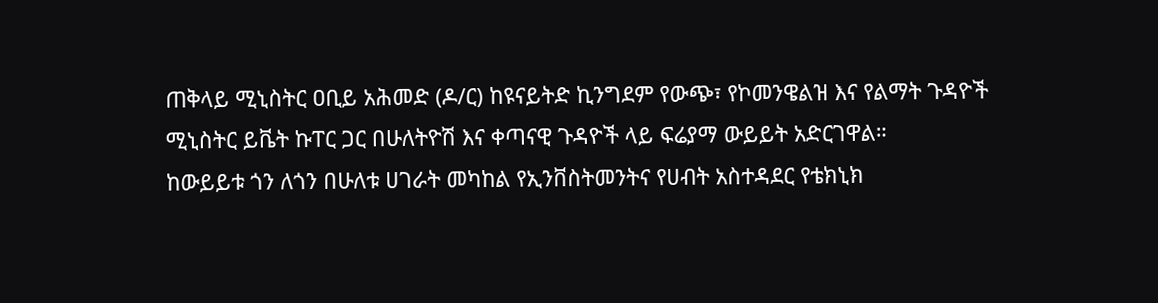ጠቅላይ ሚኒስትር ዐቢይ አሕመድ (ዶ/ር) ከዩናይትድ ኪንግደም የውጭ፣ የኮመንዌልዝ እና የልማት ጉዳዮች ሚኒስትር ይቬት ኩፐር ጋር በሁለትዮሽ እና ቀጣናዊ ጉዳዮች ላይ ፍሬያማ ውይይት አድርገዋል።
ከውይይቱ ጎን ለጎን በሁለቱ ሀገራት መካከል የኢንቨስትመንትና የሀብት አስተዳደር የቴክኒክ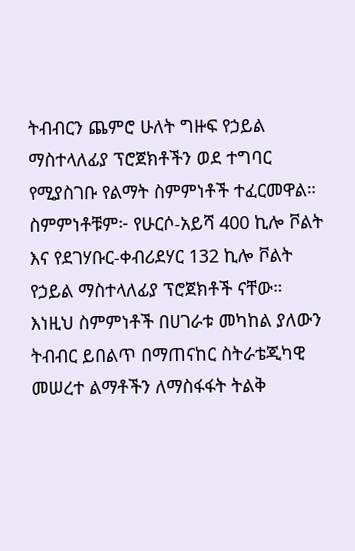ትብብርን ጨምሮ ሁለት ግዙፍ የኃይል ማስተላለፊያ ፕሮጀክቶችን ወደ ተግባር የሚያስገቡ የልማት ስምምነቶች ተፈርመዋል።
ስምምነቶቹም፦ የሁርሶ-አይሻ 400 ኪሎ ቮልት እና የደገሃቡር-ቀብሪደሃር 132 ኪሎ ቮልት የኃይል ማስተላለፊያ ፕሮጀክቶች ናቸው።
እነዚህ ስምምነቶች በሀገራቱ መካከል ያለውን ትብብር ይበልጥ በማጠናከር ስትራቴጂካዊ መሠረተ ልማቶችን ለማስፋፋት ትልቅ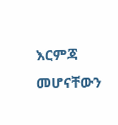እርምጃ መሆናቸውን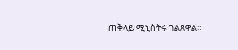ጠቅላይ ሚኒስትሩ ገልጸዋል።